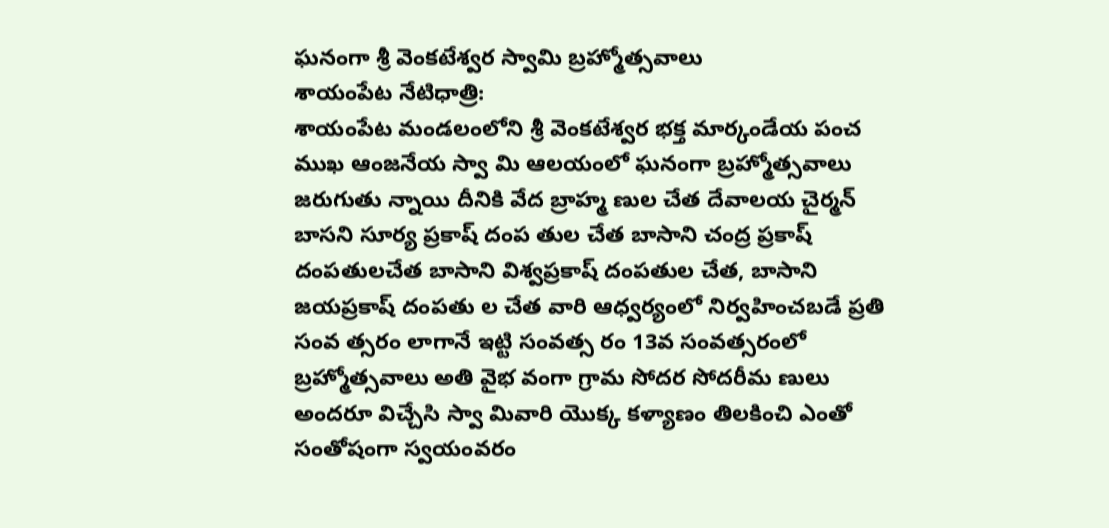ఘనంగా శ్రీ వెంకటేశ్వర స్వామి బ్రహ్మోత్సవాలు
శాయంపేట నేటిధాత్రి:
శాయంపేట మండలంలోని శ్రీ వెంకటేశ్వర భక్త మార్కండేయ పంచ ముఖ ఆంజనేయ స్వా మి ఆలయంలో ఘనంగా బ్రహ్మోత్సవాలు జరుగుతు న్నాయి దీనికి వేద బ్రాహ్మ ణుల చేత దేవాలయ చైర్మన్ బాసని సూర్య ప్రకాష్ దంప తుల చేత బాసాని చంద్ర ప్రకాష్ దంపతులచేత బాసాని విశ్వప్రకాష్ దంపతుల చేత, బాసాని జయప్రకాష్ దంపతు ల చేత వారి ఆధ్వర్యంలో నిర్వహించబడే ప్రతి సంవ త్సరం లాగానే ఇట్టి సంవత్స రం 13వ సంవత్సరంలో బ్రహ్మోత్సవాలు అతి వైభ వంగా గ్రామ సోదర సోదరీమ ణులు అందరూ విచ్చేసి స్వా మివారి యొక్క కళ్యాణం తిలకించి ఎంతో సంతోషంగా స్వయంవరం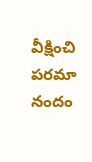వీక్షించి పరమా నందం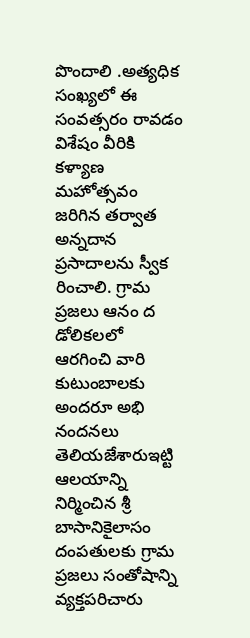పొందాలి .అత్యధిక సంఖ్యలో ఈ సంవత్సరం రావడం విశేషం వీరికి కళ్యాణ మహోత్సవం జరిగిన తర్వాత అన్నదాన ప్రసాదాలను స్వీక రించాలి. గ్రామ ప్రజలు ఆనం ద డోలికలలో ఆరగించి వారి కుటుంబాలకు అందరూ అభి నందనలు తెలియజేశారుఇట్టి ఆలయాన్ని నిర్మించిన శ్రీ బాసానికైలాసం దంపతులకు గ్రామ ప్రజలు సంతోషాన్ని వ్యక్తపరిచారు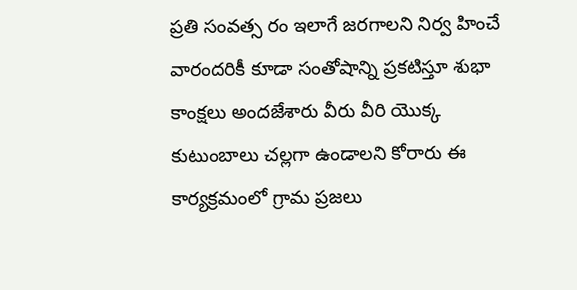ప్రతి సంవత్స రం ఇలాగే జరగాలని నిర్వ హించే వారందరికీ కూడా సంతోషాన్ని ప్రకటిస్తూ శుభా కాంక్షలు అందజేశారు వీరు వీరి యొక్క కుటుంబాలు చల్లగా ఉండాలని కోరారు ఈ కార్యక్రమంలో గ్రామ ప్రజలు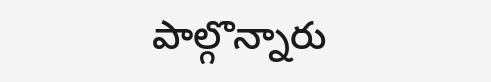పాల్గొన్నారు